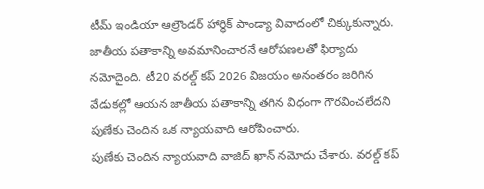టీమ్ ఇండియా ఆల్రౌండర్ హార్ధిక్ పాండ్యా వివాదంలో చిక్కుకున్నారు. జాతీయ పతాకాన్ని అవమానించారనే ఆరోపణలతో ఫిర్యాదు నమోదైంది. టీ20 వరల్డ్ కప్ 2026 విజయం అనంతరం జరిగిన వేడుకల్లో ఆయన జాతీయ పతాకాన్ని తగిన విధంగా గౌరవించలేదని పుణేకు చెందిన ఒక న్యాయవాది ఆరోపించారు.
పుణేకు చెందిన న్యాయవాది వాజిద్ ఖాన్ నమోదు చేశారు. వరల్డ్ కప్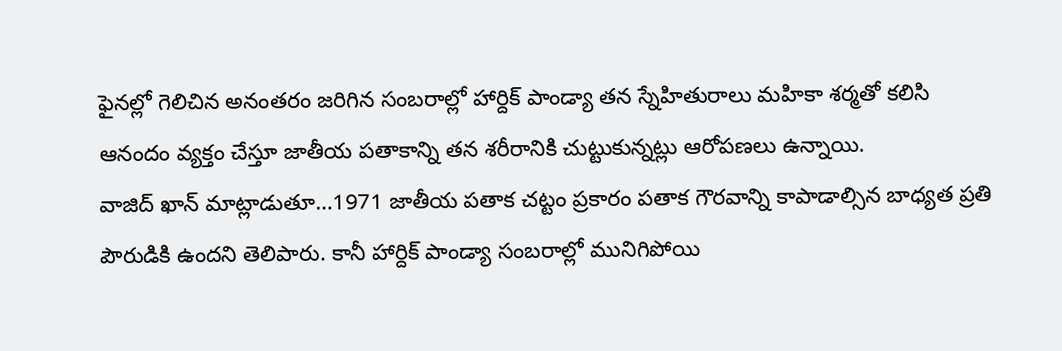ఫైనల్లో గెలిచిన అనంతరం జరిగిన సంబరాల్లో హార్దిక్ పాండ్యా తన స్నేహితురాలు మహికా శర్మతో కలిసి ఆనందం వ్యక్తం చేస్తూ జాతీయ పతాకాన్ని తన శరీరానికి చుట్టుకున్నట్లు ఆరోపణలు ఉన్నాయి.
వాజిద్ ఖాన్ మాట్లాడుతూ…1971 జాతీయ పతాక చట్టం ప్రకారం పతాక గౌరవాన్ని కాపాడాల్సిన బాధ్యత ప్రతి పౌరుడికి ఉందని తెలిపారు. కానీ హార్దిక్ పాండ్యా సంబరాల్లో మునిగిపోయి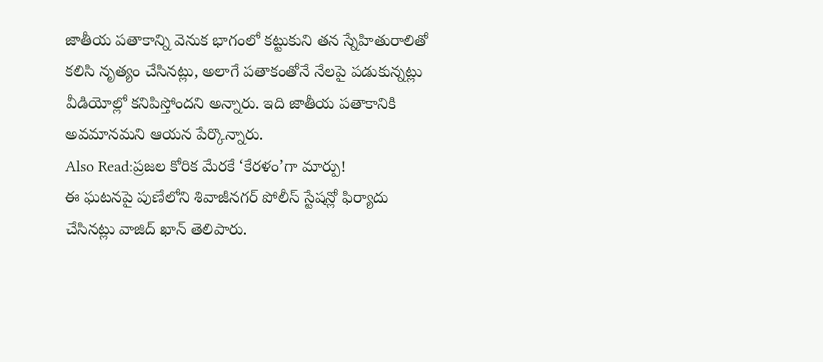జాతీయ పతాకాన్ని వెనుక భాగంలో కట్టుకుని తన స్నేహితురాలితో కలిసి నృత్యం చేసినట్లు, అలాగే పతాకంతోనే నేలపై పడుకున్నట్లు వీడియోల్లో కనిపిస్తోందని అన్నారు. ఇది జాతీయ పతాకానికి అవమానమని ఆయన పేర్కొన్నారు.
Also Read:ప్రజల కోరిక మేరకే ‘కేరళం’గా మార్పు!
ఈ ఘటనపై పుణేలోని శివాజీనగర్ పోలీస్ స్టేషన్లో ఫిర్యాదు చేసినట్లు వాజిద్ ఖాన్ తెలిపారు.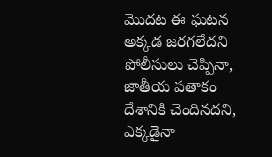మొదట ఈ ఘటన అక్కడ జరగలేదని పోలీసులు చెప్పినా, జాతీయ పతాకం దేశానికి చెందినదని, ఎక్కడైనా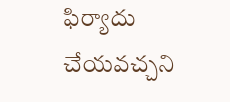ఫిర్యాదు చేయవచ్చని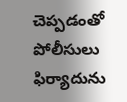చెప్పడంతో పోలీసులు ఫిర్యాదును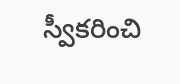స్వీకరించి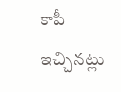కాపీ ఇచ్చినట్లు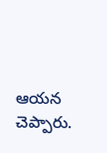ఆయన చెప్పారు.